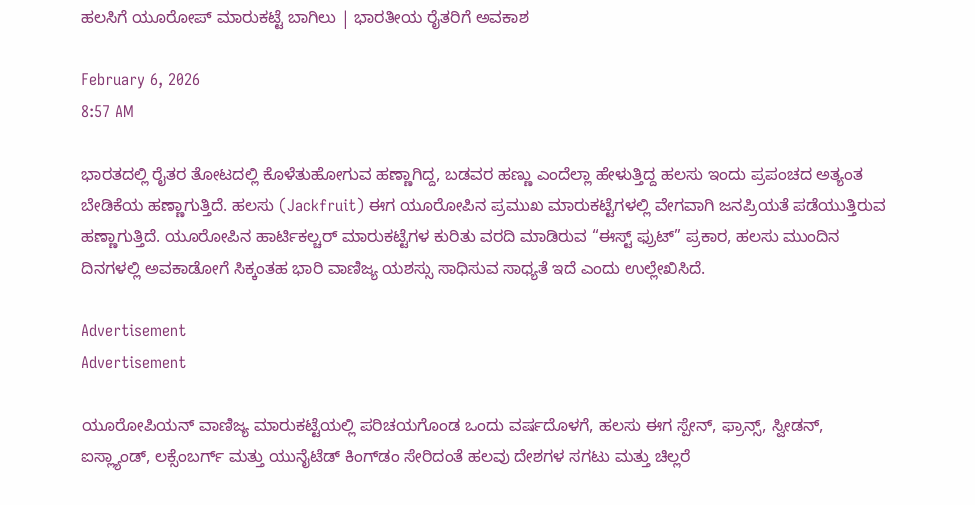ಹಲಸಿಗೆ ಯೂರೋಪ್‌ ಮಾರುಕಟ್ಟೆ ಬಾಗಿಲು | ಭಾರತೀಯ ರೈತರಿಗೆ ಅವಕಾಶ

February 6, 2026
8:57 AM

ಭಾರತದಲ್ಲಿ ರೈತರ ತೋಟದಲ್ಲಿ ಕೊಳೆತುಹೋಗುವ ಹಣ್ಣಾಗಿದ್ದ, ಬಡವರ ಹಣ್ಣು ಎಂದೆಲ್ಲಾ ಹೇಳುತ್ತಿದ್ದ ಹಲಸು ಇಂದು ಪ್ರಪಂಚದ ಅತ್ಯಂತ ಬೇಡಿಕೆಯ ಹಣ್ಣಾಗುತ್ತಿದೆ. ಹಲಸು (Jackfruit) ಈಗ ಯೂರೋಪಿನ ಪ್ರಮುಖ ಮಾರುಕಟ್ಟೆಗಳಲ್ಲಿ ವೇಗವಾಗಿ ಜನಪ್ರಿಯತೆ ಪಡೆಯುತ್ತಿರುವ ಹಣ್ಣಾಗುತ್ತಿದೆ. ಯೂರೋಪಿನ ಹಾರ್ಟಿಕಲ್ಚರ್‌ ಮಾರುಕಟ್ಟೆಗಳ ಕುರಿತು ವರದಿ ಮಾಡಿರುವ “ಈಸ್ಟ್‌ ಫ್ರುಟ್” ಪ್ರಕಾರ, ಹಲಸು ಮುಂದಿನ ದಿನಗಳಲ್ಲಿ ಅವಕಾಡೋಗೆ ಸಿಕ್ಕಂತಹ ಭಾರಿ ವಾಣಿಜ್ಯ ಯಶಸ್ಸು ಸಾಧಿಸುವ ಸಾಧ್ಯತೆ ಇದೆ ಎಂದು ಉಲ್ಲೇಖಿಸಿದೆ.

Advertisement
Advertisement

ಯೂರೋಪಿಯನ್‌ ವಾಣಿಜ್ಯ ಮಾರುಕಟ್ಟೆಯಲ್ಲಿ ಪರಿಚಯಗೊಂಡ ಒಂದು ವರ್ಷದೊಳಗೆ, ಹಲಸು ಈಗ ಸ್ಪೇನ್‌, ಫ್ರಾನ್ಸ್‌, ಸ್ವೀಡನ್‌, ಐಸ್ಲ್ಯಾಂಡ್‌, ಲಕ್ಸೆಂಬರ್ಗ್‌ ಮತ್ತು ಯುನೈಟೆಡ್‌ ಕಿಂಗ್‌ಡಂ ಸೇರಿದಂತೆ ಹಲವು ದೇಶಗಳ ಸಗಟು ಮತ್ತು ಚಿಲ್ಲರೆ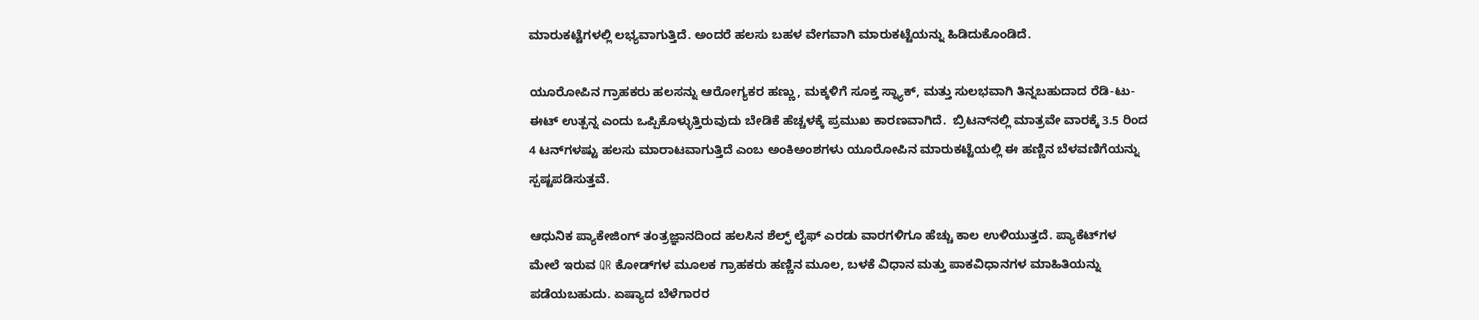ಮಾರುಕಟ್ಟೆಗಳಲ್ಲಿ ಲಭ್ಯವಾಗುತ್ತಿದೆ. ಅಂದರೆ ಹಲಸು ಬಹಳ ವೇಗವಾಗಿ ಮಾರುಕಟ್ಟೆಯನ್ನು ಹಿಡಿದುಕೊಂಡಿದೆ.

ಯೂರೋಪಿನ ಗ್ರಾಹಕರು ಹಲಸನ್ನು ಆರೋಗ್ಯಕರ ಹಣ್ಣು, ಮಕ್ಕಳಿಗೆ ಸೂಕ್ತ ಸ್ನ್ಯಾಕ್‌, ಮತ್ತು ಸುಲಭವಾಗಿ ತಿನ್ನಬಹುದಾದ ರೆಡಿ-ಟು-ಈಟ್‌ ಉತ್ಪನ್ನ ಎಂದು ಒಪ್ಪಿಕೊಳ್ಳುತ್ತಿರುವುದು ಬೇಡಿಕೆ ಹೆಚ್ಚಳಕ್ಕೆ ಪ್ರಮುಖ ಕಾರಣವಾಗಿದೆ.  ಬ್ರಿಟನ್‌ನಲ್ಲಿ ಮಾತ್ರವೇ ವಾರಕ್ಕೆ 3.5 ರಿಂದ 4 ಟನ್‌ಗಳಷ್ಟು ಹಲಸು ಮಾರಾಟವಾಗುತ್ತಿದೆ ಎಂಬ ಅಂಕಿಅಂಶಗಳು ಯೂರೋಪಿನ ಮಾರುಕಟ್ಟೆಯಲ್ಲಿ ಈ ಹಣ್ಣಿನ ಬೆಳವಣಿಗೆಯನ್ನು ಸ್ಪಷ್ಟಪಡಿಸುತ್ತವೆ.

ಆಧುನಿಕ ಪ್ಯಾಕೇಜಿಂಗ್‌ ತಂತ್ರಜ್ಞಾನದಿಂದ ಹಲಸಿನ ಶೆಲ್ಫ್‌ ಲೈಫ್‌ ಎರಡು ವಾರಗಳಿಗೂ ಹೆಚ್ಚು ಕಾಲ ಉಳಿಯುತ್ತದೆ. ಪ್ಯಾಕೆಟ್‌ಗಳ ಮೇಲೆ ಇರುವ QR ಕೋಡ್‌ಗಳ ಮೂಲಕ ಗ್ರಾಹಕರು ಹಣ್ಣಿನ ಮೂಲ, ಬಳಕೆ ವಿಧಾನ ಮತ್ತು ಪಾಕವಿಧಾನಗಳ ಮಾಹಿತಿಯನ್ನು ಪಡೆಯಬಹುದು. ಏಷ್ಯಾದ ಬೆಳೆಗಾರರ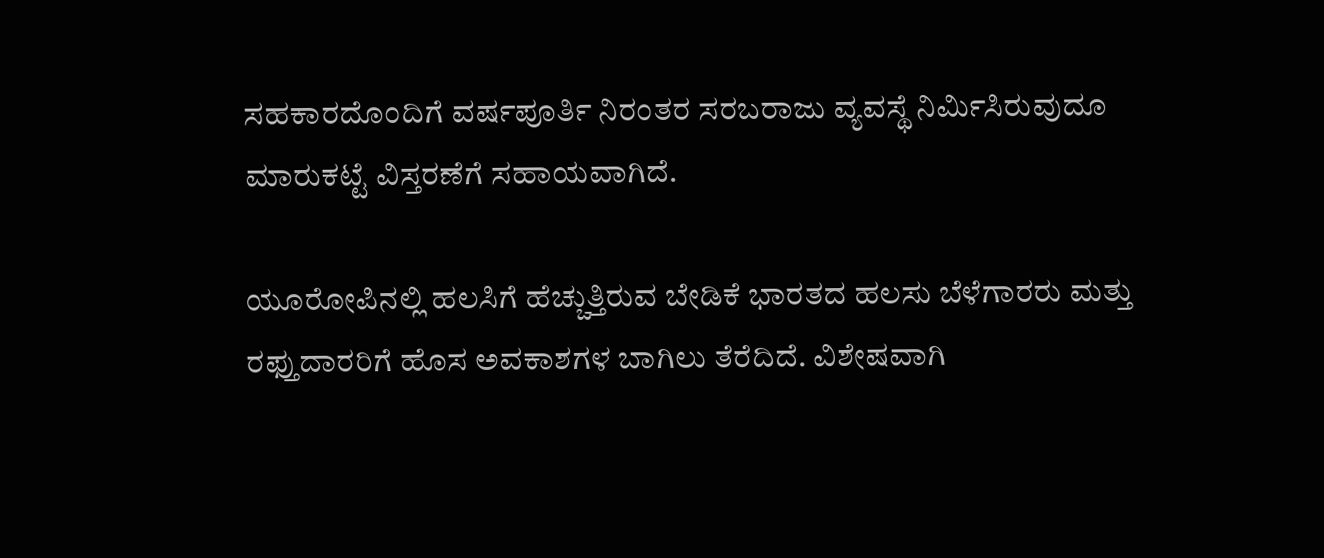ಸಹಕಾರದೊಂದಿಗೆ ವರ್ಷಪೂರ್ತಿ ನಿರಂತರ ಸರಬರಾಜು ವ್ಯವಸ್ಥೆ ನಿರ್ಮಿಸಿರುವುದೂ ಮಾರುಕಟ್ಟೆ ವಿಸ್ತರಣೆಗೆ ಸಹಾಯವಾಗಿದೆ.

ಯೂರೋಪಿನಲ್ಲಿ ಹಲಸಿಗೆ ಹೆಚ್ಚುತ್ತಿರುವ ಬೇಡಿಕೆ ಭಾರತದ ಹಲಸು ಬೆಳೆಗಾರರು ಮತ್ತು ರಫ್ತುದಾರರಿಗೆ ಹೊಸ ಅವಕಾಶಗಳ ಬಾಗಿಲು ತೆರೆದಿದೆ. ವಿಶೇಷವಾಗಿ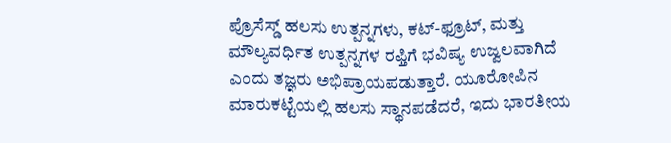ಪ್ರೊಸೆಸ್ಡ್‌ ಹಲಸು ಉತ್ಪನ್ನಗಳು, ಕಟ್‌-ಫ್ರೂಟ್‌, ಮತ್ತು ಮೌಲ್ಯವರ್ಧಿತ ಉತ್ಪನ್ನಗಳ ರಫ್ತಿಗೆ ಭವಿಷ್ಯ ಉಜ್ವಲವಾಗಿದೆ ಎಂದು ತಜ್ಞರು ಅಭಿಪ್ರಾಯಪಡುತ್ತಾರೆ. ಯೂರೋಪಿನ ಮಾರುಕಟ್ಟೆಯಲ್ಲಿ ಹಲಸು ಸ್ಥಾನಪಡೆದರೆ, ಇದು ಭಾರತೀಯ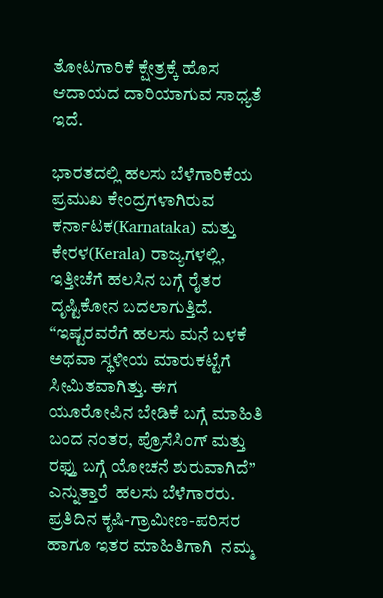ತೋಟಗಾರಿಕೆ ಕ್ಷೇತ್ರಕ್ಕೆ ಹೊಸ ಆದಾಯದ ದಾರಿಯಾಗುವ ಸಾಧ್ಯತೆ ಇದೆ.

ಭಾರತದಲ್ಲಿ ಹಲಸು ಬೆಳೆಗಾರಿಕೆಯ ಪ್ರಮುಖ ಕೇಂದ್ರಗಳಾಗಿರುವ ಕರ್ನಾಟಕ(Karnataka) ಮತ್ತು ಕೇರಳ(Kerala) ರಾಜ್ಯಗಳಲ್ಲಿ, ಇತ್ತೀಚೆಗೆ ಹಲಸಿನ ಬಗ್ಗೆ ರೈತರ ದೃಷ್ಟಿಕೋನ ಬದಲಾಗುತ್ತಿದೆ. “ಇಷ್ಟರವರೆಗೆ ಹಲಸು ಮನೆ ಬಳಕೆ ಅಥವಾ ಸ್ಥಳೀಯ ಮಾರುಕಟ್ಟೆಗೆ ಸೀಮಿತವಾಗಿತ್ತು. ಈಗ ಯೂರೋಪಿನ ಬೇಡಿಕೆ ಬಗ್ಗೆ ಮಾಹಿತಿ ಬಂದ ನಂತರ, ಪ್ರೊಸೆಸಿಂಗ್‌ ಮತ್ತು ರಫ್ತು ಬಗ್ಗೆ ಯೋಚನೆ ಶುರುವಾಗಿದೆ” ಎನ್ನುತ್ತಾರೆ  ಹಲಸು ಬೆಳೆಗಾರರು. ಪ್ರತಿದಿನ ಕೃಷಿ-ಗ್ರಾಮೀಣ-ಪರಿಸರ ಹಾಗೂ ಇತರ ಮಾಹಿತಿಗಾಗಿ  ನಮ್ಮ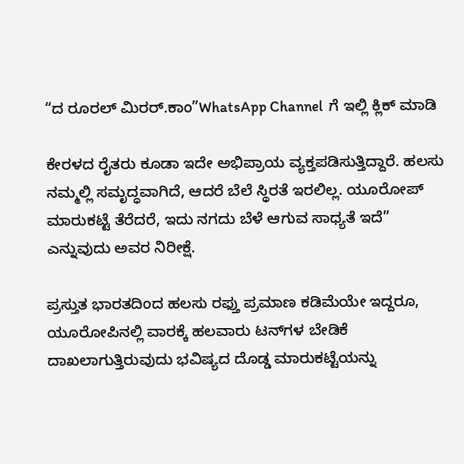“ದ ರೂರಲ್‌ ಮಿರರ್.ಕಾಂ”WhatsApp Channel  ಗೆ ಇಲ್ಲಿ ಕ್ಲಿಕ್‌ ಮಾಡಿ

ಕೇರಳದ ರೈತರು ಕೂಡಾ ಇದೇ ಅಭಿಪ್ರಾಯ ವ್ಯಕ್ತಪಡಿಸುತ್ತಿದ್ದಾರೆ. ಹಲಸು ನಮ್ಮಲ್ಲಿ ಸಮೃದ್ಧವಾಗಿದೆ, ಆದರೆ ಬೆಲೆ ಸ್ಥಿರತೆ ಇರಲಿಲ್ಲ. ಯೂರೋಪ್‌ ಮಾರುಕಟ್ಟೆ ತೆರೆದರೆ, ಇದು ನಗದು ಬೆಳೆ ಆಗುವ ಸಾಧ್ಯತೆ ಇದೆ” ಎನ್ನುವುದು ಅವರ ನಿರೀಕ್ಷೆ.

ಪ್ರಸ್ತುತ ಭಾರತದಿಂದ ಹಲಸು ರಫ್ತು ಪ್ರಮಾಣ ಕಡಿಮೆಯೇ ಇದ್ದರೂ, ಯೂರೋಪಿನಲ್ಲಿ ವಾರಕ್ಕೆ ಹಲವಾರು ಟನ್‌ಗಳ ಬೇಡಿಕೆ ದಾಖಲಾಗುತ್ತಿರುವುದು ಭವಿಷ್ಯದ ದೊಡ್ಡ ಮಾರುಕಟ್ಟೆಯನ್ನು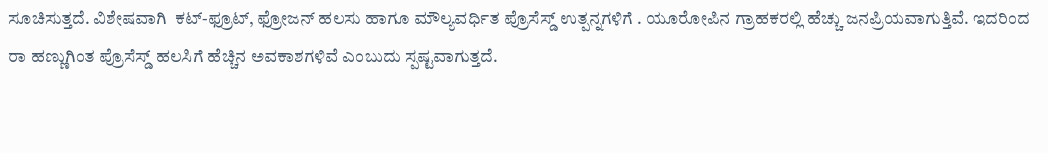ಸೂಚಿಸುತ್ತದೆ. ವಿಶೇಷವಾಗಿ  ಕಟ್‌-ಫ್ರೂಟ್‌, ಫ್ರೋಜನ್‌ ಹಲಸು ಹಾಗೂ ಮೌಲ್ಯವರ್ಧಿತ ಪ್ರೊಸೆಸ್ಡ್‌ ಉತ್ಪನ್ನಗಳಿಗೆ . ಯೂರೋಪಿನ ಗ್ರಾಹಕರಲ್ಲಿ ಹೆಚ್ಚು ಜನಪ್ರಿಯವಾಗುತ್ತಿವೆ. ಇದರಿಂದ ರಾ ಹಣ್ಣುಗಿಂತ ಪ್ರೊಸೆಸ್ಡ್‌ ಹಲಸಿಗೆ ಹೆಚ್ಚಿನ ಅವಕಾಶಗಳಿವೆ ಎಂಬುದು ಸ್ಪಷ್ಟವಾಗುತ್ತದೆ.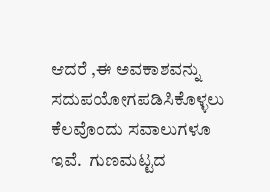ಆದರೆ ,ಈ ಅವಕಾಶವನ್ನು ಸದುಪಯೋಗಪಡಿಸಿಕೊಳ್ಳಲು ಕೆಲವೊಂದು ಸವಾಲುಗಳೂ ಇವೆ.  ಗುಣಮಟ್ಟದ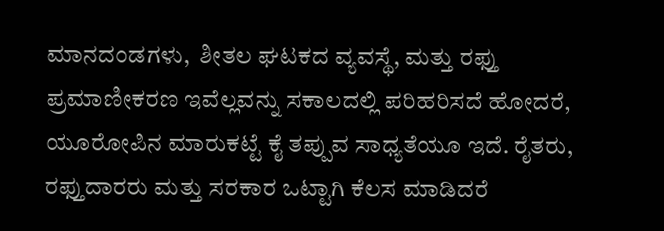ಮಾನದಂಡಗಳು,  ಶೀತಲ ಘಟಕದ ವ್ಯವಸ್ಥೆ, ಮತ್ತು ರಫ್ತು ಪ್ರಮಾಣೀಕರಣ ಇವೆಲ್ಲವನ್ನು ಸಕಾಲದಲ್ಲಿ ಪರಿಹರಿಸದೆ ಹೋದರೆ, ಯೂರೋಪಿನ ಮಾರುಕಟ್ಟೆ ಕೈ ತಪ್ಪುವ ಸಾಧ್ಯತೆಯೂ ಇದೆ. ರೈತರು, ರಫ್ತುದಾರರು ಮತ್ತು ಸರಕಾರ ಒಟ್ಟಾಗಿ ಕೆಲಸ ಮಾಡಿದರೆ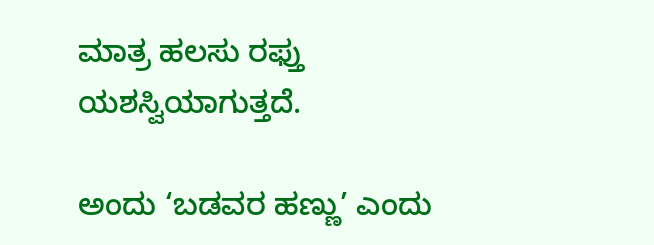ಮಾತ್ರ ಹಲಸು ರಫ್ತು ಯಶಸ್ವಿಯಾಗುತ್ತದೆ.

ಅಂದು ‘ಬಡವರ ಹಣ್ಣು’ ಎಂದು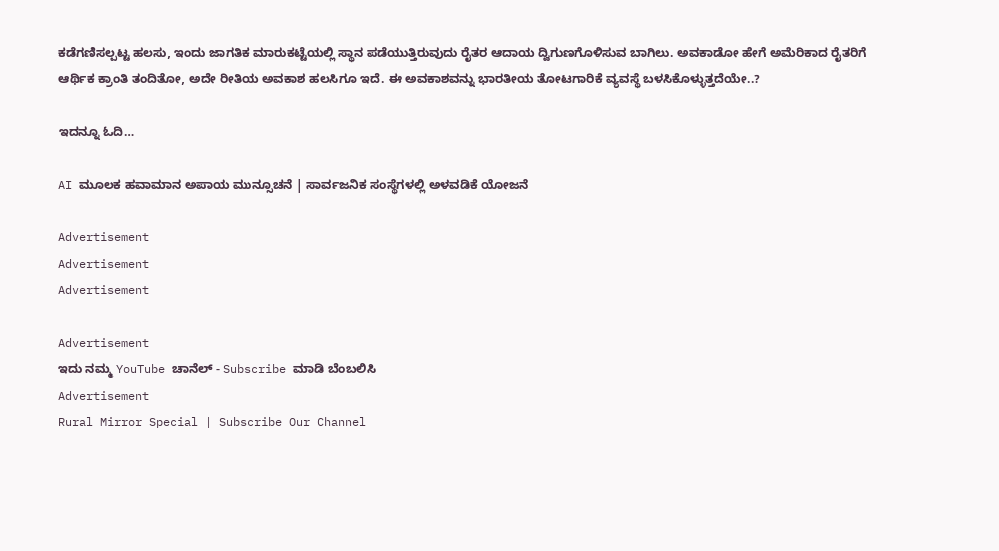ಕಡೆಗಣಿಸಲ್ಪಟ್ಟ ಹಲಸು, ಇಂದು ಜಾಗತಿಕ ಮಾರುಕಟ್ಟೆಯಲ್ಲಿ ಸ್ಥಾನ ಪಡೆಯುತ್ತಿರುವುದು ರೈತರ ಆದಾಯ ದ್ವಿಗುಣಗೊಳಿಸುವ ಬಾಗಿಲು. ಅವಕಾಡೋ ಹೇಗೆ ಅಮೆರಿಕಾದ ರೈತರಿಗೆ ಆರ್ಥಿಕ ಕ್ರಾಂತಿ ತಂದಿತೋ, ಅದೇ ರೀತಿಯ ಅವಕಾಶ ಹಲಸಿಗೂ ಇದೆ. ಈ ಅವಕಾಶವನ್ನು ಭಾರತೀಯ ತೋಟಗಾರಿಕೆ ವ್ಯವಸ್ಥೆ ಬಳಸಿಕೊಳ್ಳುತ್ತದೆಯೇ..?

ಇದನ್ನೂ ಓದಿ…

AI ಮೂಲಕ ಹವಾಮಾನ ಅಪಾಯ ಮುನ್ಸೂಚನೆ | ಸಾರ್ವಜನಿಕ ಸಂಸ್ಥೆಗಳಲ್ಲಿ ಅಳವಡಿಕೆ ಯೋಜನೆ

Advertisement
Advertisement
Advertisement

Advertisement
ಇದು ನಮ್ಮ YouTube ಚಾನೆಲ್ - Subscribe ಮಾಡಿ ಬೆಂಬಲಿಸಿ
Advertisement
Rural Mirror Special | Subscribe Our Channel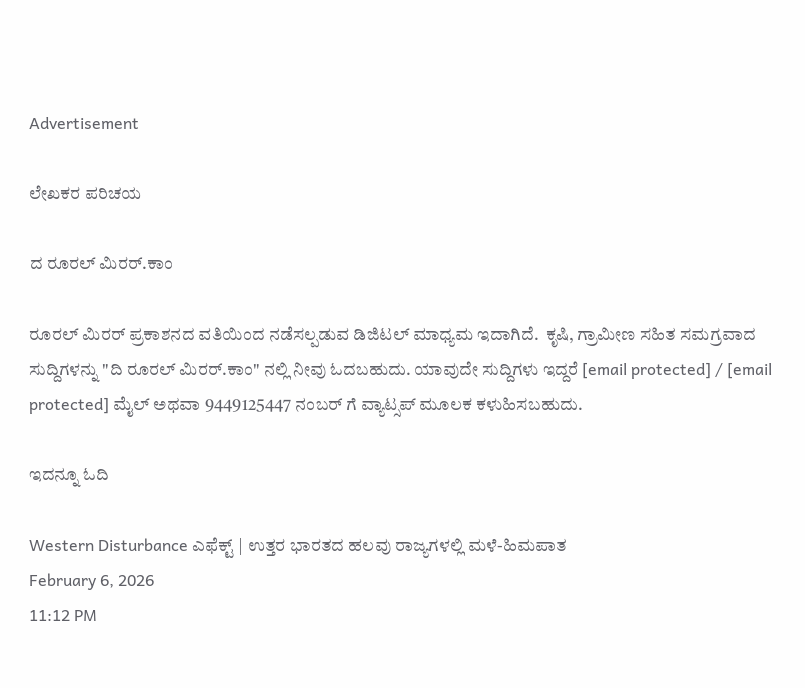Advertisement

ಲೇಖಕರ ಪರಿಚಯ

ದ ರೂರಲ್ ಮಿರರ್.ಕಾಂ

ರೂರಲ್‌ ಮಿರರ್‌ ಪ್ರಕಾಶನದ ವತಿಯಿಂದ ನಡೆಸಲ್ಪಡುವ ಡಿಜಿಟಲ್‌ ಮಾಧ್ಯಮ ಇದಾಗಿದೆ.  ಕೃಷಿ, ಗ್ರಾಮೀಣ ಸಹಿತ ಸಮಗ್ರವಾದ ಸುದ್ದಿಗಳನ್ನು "ದಿ ರೂರಲ್‌ ಮಿರರ್‌.ಕಾಂ" ನಲ್ಲಿ ನೀವು ಓದಬಹುದು. ಯಾವುದೇ ಸುದ್ದಿಗಳು ಇದ್ದರೆ [email protected] / [email protected] ಮೈಲ್ ಅಥವಾ 9449125447 ನಂಬರ್ ಗೆ ವ್ಯಾಟ್ಸಪ್ ಮೂಲಕ ಕಳುಹಿಸಬಹುದು.

ಇದನ್ನೂ ಓದಿ

Western Disturbance ಎಫೆಕ್ಟ್ | ಉತ್ತರ ಭಾರತದ ಹಲವು ರಾಜ್ಯಗಳಲ್ಲಿ ಮಳೆ-ಹಿಮಪಾತ
February 6, 2026
11:12 PM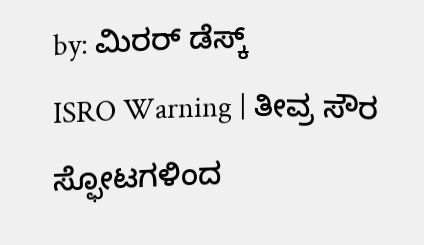by: ಮಿರರ್‌ ಡೆಸ್ಕ್
ISRO Warning | ತೀವ್ರ ಸೌರ ಸ್ಫೋಟಗಳಿಂದ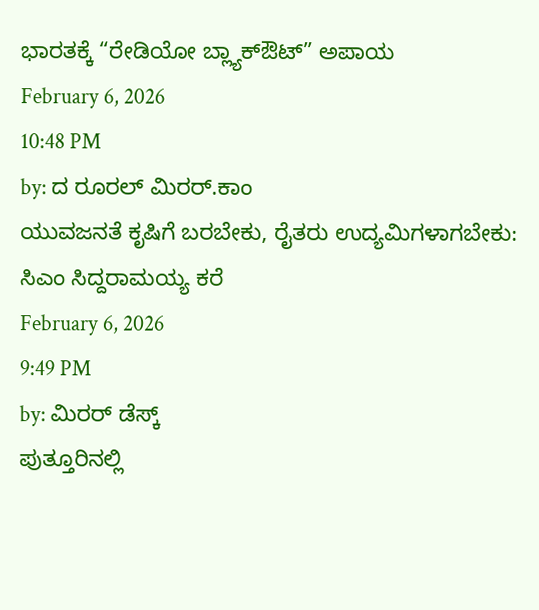ಭಾರತಕ್ಕೆ “ರೇಡಿಯೋ ಬ್ಲ್ಯಾಕ್‌ಔಟ್” ಅಪಾಯ
February 6, 2026
10:48 PM
by: ದ ರೂರಲ್ ಮಿರರ್.ಕಾಂ
ಯುವಜನತೆ ಕೃಷಿಗೆ ಬರಬೇಕು, ರೈತರು ಉದ್ಯಮಿಗಳಾಗಬೇಕು: ಸಿಎಂ ಸಿದ್ದರಾಮಯ್ಯ ಕರೆ
February 6, 2026
9:49 PM
by: ಮಿರರ್‌ ಡೆಸ್ಕ್
ಪುತ್ತೂರಿನಲ್ಲಿ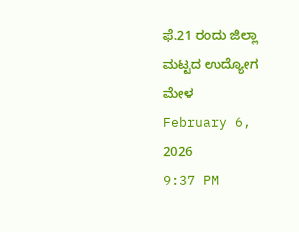ಫೆ.21 ರಂದು ಜಿಲ್ಲಾ ಮಟ್ಟದ ಉದ್ಯೋಗ ಮೇಳ
February 6, 2026
9:37 PM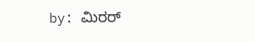by: ಮಿರರ್‌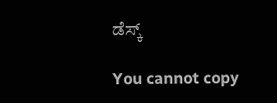ಡೆಸ್ಕ್

You cannot copy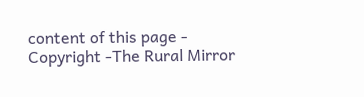content of this page - Copyright -The Rural Mirror